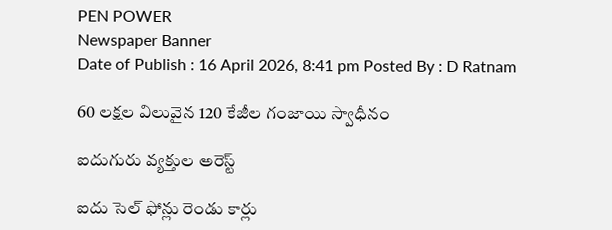PEN POWER
Newspaper Banner
Date of Publish : 16 April 2026, 8:41 pm Posted By : D Ratnam

60 లక్షల విలువైన 120 కేజీల గంజాయి స్వాధీనం

ఐదుగురు వ్యక్తుల అరెస్ట్

ఐదు సెల్ ఫోన్లు రెండు కార్లు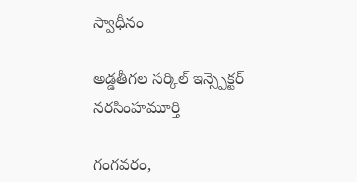స్వాధీనం

అడ్డతీగల సర్కిల్ ఇన్స్పెక్టర్ నరసింహమూర్తి

గంగవరం,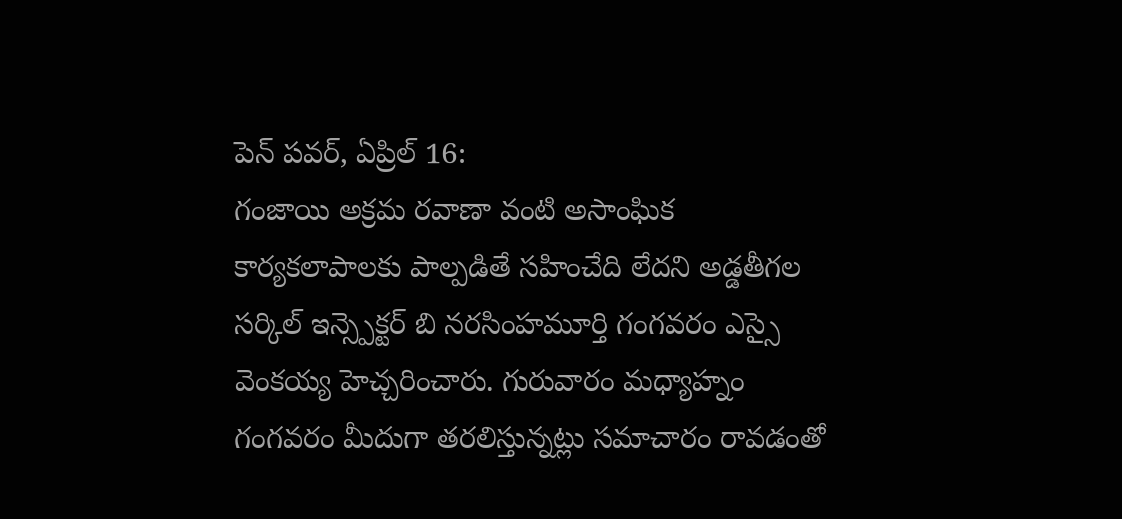పెన్ పవర్, ఏప్రిల్ 16:
గంజాయి అక్రమ రవాణా వంటి అసాంఘిక కార్యకలాపాలకు పాల్పడితే సహించేది లేదని అడ్డతీగల సర్కిల్ ఇన్స్పెక్టర్ బి నరసింహమూర్తి గంగవరం ఎస్సై వెంకయ్య హెచ్చరించారు. గురువారం మధ్యాహ్నం గంగవరం మీదుగా తరలిస్తున్నట్లు సమాచారం రావడంతో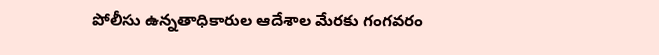పోలీసు ఉన్నతాధికారుల ఆదేశాల మేరకు గంగవరం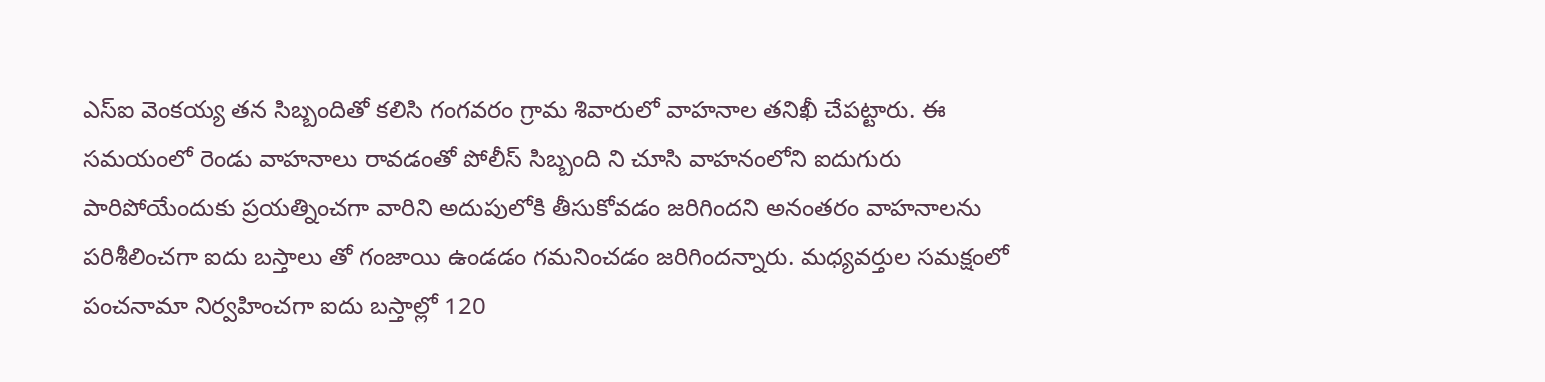ఎస్ఐ వెంకయ్య తన సిబ్బందితో కలిసి గంగవరం గ్రామ శివారులో వాహనాల తనిఖీ చేపట్టారు. ఈ సమయంలో రెండు వాహనాలు రావడంతో పోలీస్ సిబ్బంది ని చూసి వాహనంలోని ఐదుగురు పారిపోయేందుకు ప్రయత్నించగా వారిని అదుపులోకి తీసుకోవడం జరిగిందని అనంతరం వాహనాలను పరిశీలించగా ఐదు బస్తాలు తో గంజాయి ఉండడం గమనించడం జరిగిందన్నారు. మధ్యవర్తుల సమక్షంలో పంచనామా నిర్వహించగా ఐదు బస్తాల్లో 120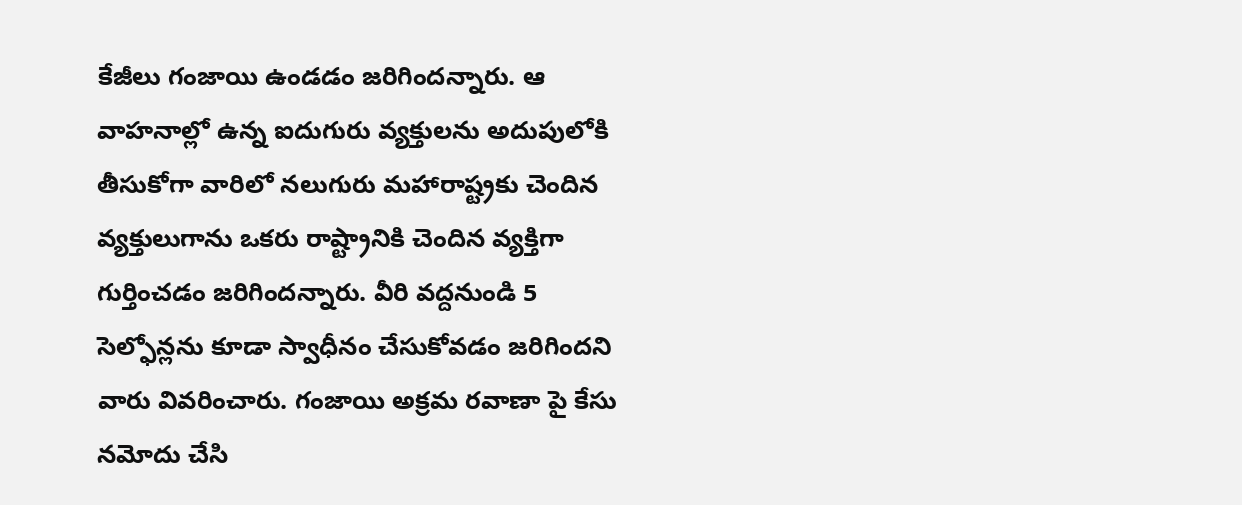కేజీలు గంజాయి ఉండడం జరిగిందన్నారు. ఆ వాహనాల్లో ఉన్న ఐదుగురు వ్యక్తులను అదుపులోకి తీసుకోగా వారిలో నలుగురు మహారాష్ట్రకు చెందిన వ్యక్తులుగాను ఒకరు రాష్ట్రానికి చెందిన వ్యక్తిగా గుర్తించడం జరిగిందన్నారు. వీరి వద్దనుండి 5 సెల్ఫోన్లను కూడా స్వాధీనం చేసుకోవడం జరిగిందని వారు వివరించారు. గంజాయి అక్రమ రవాణా పై కేసు నమోదు చేసి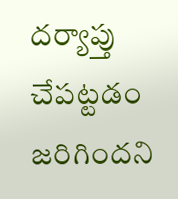దర్యాప్తు చేపట్టడం జరిగిందని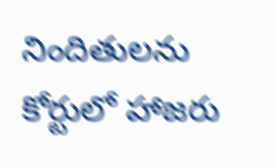నిందితులను కోర్టులో హాజరు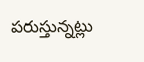పరుస్తున్నట్లు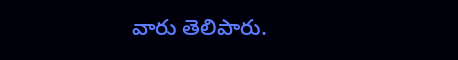వారు తెలిపారు.